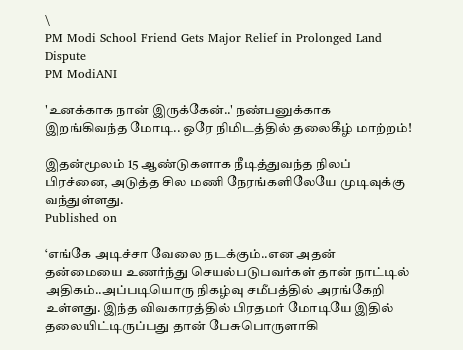\
PM Modi School Friend Gets Major Relief in Prolonged Land Dispute
PM ModiANI

'உனக்காக நான் இருக்கேன்..' நண்பனுக்காக இறங்கிவந்த மோடி.. ஒரே நிமிடத்தில் தலைகீழ் மாற்றம்!

இதன்மூலம் 15 ஆண்டுகளாக நீடித்துவந்த நிலப் பிரச்னை, அடுத்த சில மணி நேரங்களிலேயே முடிவுக்கு வந்துள்ளது.
Published on

‘எங்கே அடிச்சா வேலை நடக்கும்..என அதன் தன்மையை உணர்ந்து செயல்படுபவர்கள் தான் நாட்டில் அதிகம்..அப்படியொரு நிகழ்வு சமீபத்தில் அரங்கேறி உள்ளது. இந்த விவகாரத்தில் பிரதமர் மோடியே இதில் தலையிட்டிருப்பது தான் பேசுபொருளாகி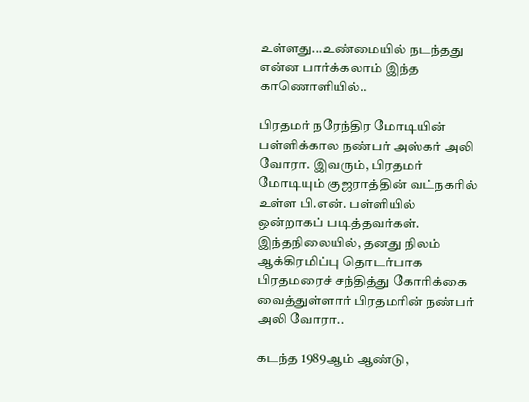உள்ளது...உண்மையில் நடந்தது என்ன பார்க்கலாம் இந்த காணொளியில்..

பிரதமர் நரேந்திர மோடியின் பள்ளிக்கால நண்பர் அஸ்கர் அலி வோரா. இவரும், பிரதமர் மோடியும் குஜராத்தின் வட்நகரில் உள்ள பி.என். பள்ளியில் ஒன்றாகப் படித்தவர்கள். இந்தநிலையில், தனது நிலம் ஆக்கிரமிப்பு தொடர்பாக பிரதமரைச் சந்தித்து கோரிக்கை வைத்துள்ளார் பிரதமரின் நண்பர் அலி வோரா..

கடந்த 1989ஆம் ஆண்டு,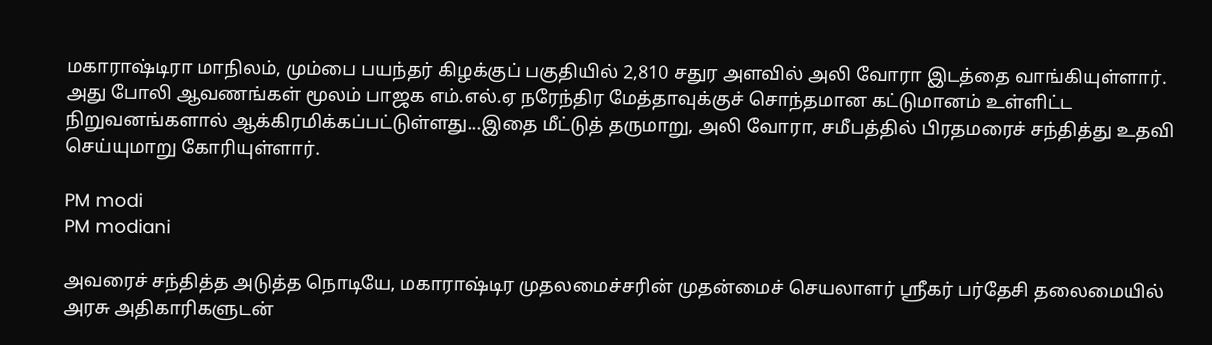மகாராஷ்டிரா மாநிலம், மும்பை பயந்தர் கிழக்குப் பகுதியில் 2,810 சதுர அளவில் அலி வோரா இடத்தை வாங்கியுள்ளார். அது போலி ஆவணங்கள் மூலம் பாஜக எம்.எல்.ஏ நரேந்திர மேத்தாவுக்குச் சொந்தமான கட்டுமானம் உள்ளிட்ட நிறுவனங்களால் ஆக்கிரமிக்கப்பட்டுள்ளது...இதை மீட்டுத் தருமாறு, அலி வோரா, சமீபத்தில் பிரதமரைச் சந்தித்து உதவி செய்யுமாறு கோரியுள்ளார்.

PM modi
PM modiani

அவரைச் சந்தித்த அடுத்த நொடியே, மகாராஷ்டிர முதலமைச்சரின் முதன்மைச் செயலாளர் ஸ்ரீகர் பர்தேசி தலைமையில் அரசு அதிகாரிகளுடன்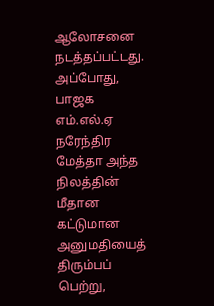ஆலோசனை நடத்தப்பட்டது. அப்போது, பாஜக எம்.எல்.ஏ நரேந்திர மேத்தா அந்த நிலத்தின் மீதான கட்டுமான அனுமதியைத் திரும்பப் பெற்று,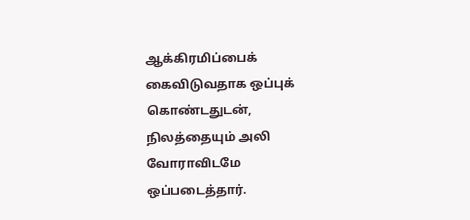ஆக்கிரமிப்பைக் கைவிடுவதாக ஒப்புக் கொண்டதுடன், நிலத்தையும் அலி வோராவிடமே ஒப்படைத்தார்.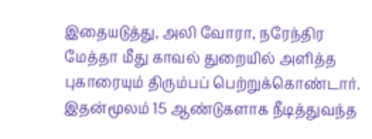இதையடுத்து, அலி வோரா, நரேந்திர மேத்தா மீது காவல் துறையில் அளித்த புகாரையும் திரும்பப் பெற்றுக்கொண்டார். இதன்மூலம் 15 ஆண்டுகளாக நீடித்துவந்த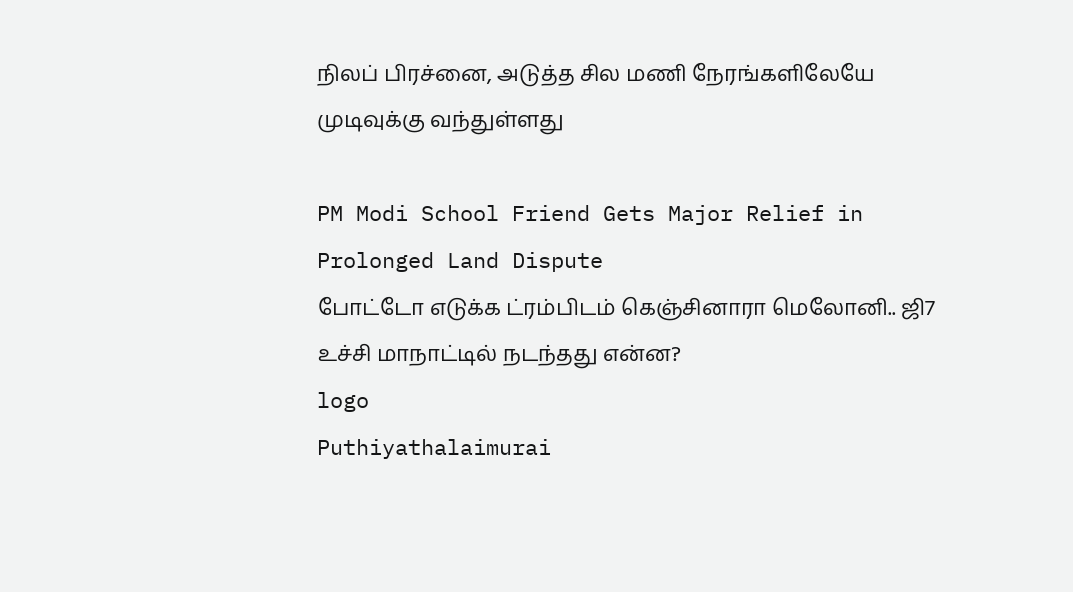நிலப் பிரச்னை, அடுத்த சில மணி நேரங்களிலேயே முடிவுக்கு வந்துள்ளது

PM Modi School Friend Gets Major Relief in Prolonged Land Dispute
போட்டோ எடுக்க ட்ரம்பிடம் கெஞ்சினாரா மெலோனி.. ஜி7 உச்சி மாநாட்டில் நடந்தது என்ன?
logo
Puthiyathalaimurai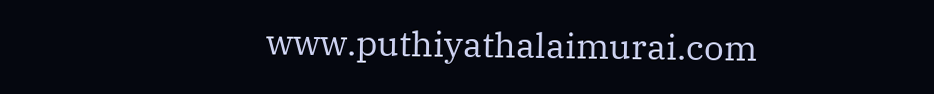www.puthiyathalaimurai.com